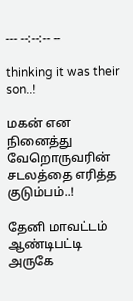--- --:--:-- --

thinking it was their son..!

மகன் என நினைத்து வேறொருவரின் சடலத்தை எரித்த குடும்பம்..!

தேனி மாவட்டம் ஆண்டிபட்டி அருகே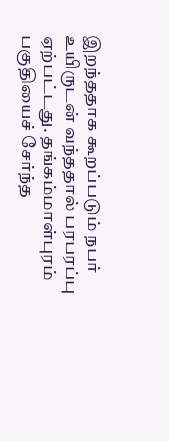இறந்ததாக கூறப்படும் நபர் உயிருடன் வந்ததால் பரபரப்பு ஏற்பட்டது. தங்கம்மாள்புரம் பகுதியைச் சேர்ந்த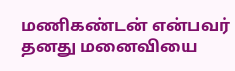மணிகண்டன் என்பவர் தனது மனைவியை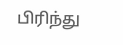பிரிந்து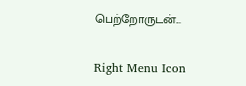பெற்றோருடன்...

Right Menu Icon